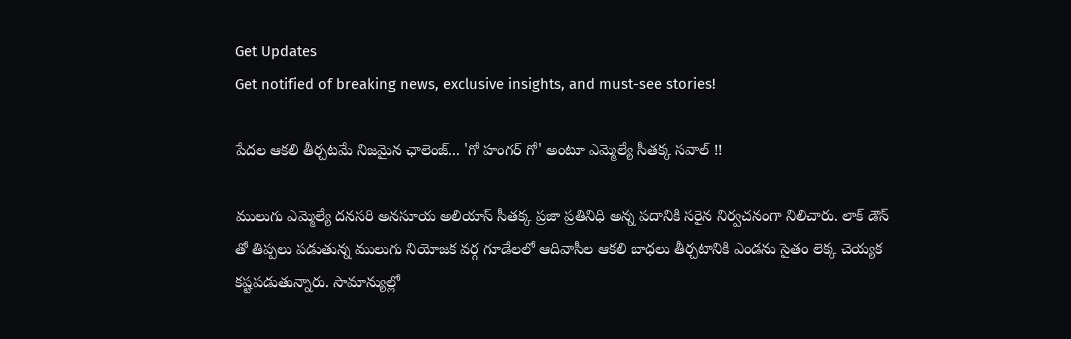Get Updates
Get notified of breaking news, exclusive insights, and must-see stories!

పేదల ఆకలి తీర్చటమే నిజమైన ఛాలెంజ్... 'గో హంగర్ గో' అంటూ ఎమ్మెల్యే సీతక్క సవాల్ !!

ములుగు ఎమ్మెల్యే దనసరి అనసూయ అలియాస్ సీతక్క ప్రజా ప్రతినిధి అన్న పదానికి సరైన నిర్వచనంగా నిలిచారు. లాక్ డౌన్ తో తిప్పలు పడుతున్న ములుగు నియోజక వర్గ గూడేలలో ఆదివాసీల ఆకలి బాధలు తీర్చటానికి ఎండను సైతం లెక్క చెయ్యక కష్టపడుతున్నారు. సామాన్యుల్లో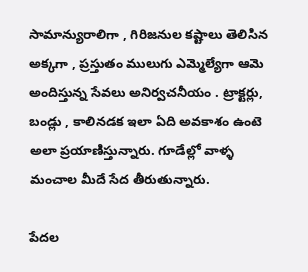సామాన్యురాలిగా , గిరిజనుల కష్టాలు తెలిసిన అక్కగా , ప్రస్తుతం ములుగు ఎమ్మెల్యేగా ఆమె అందిస్తున్న సేవలు అనిర్వచనీయం . ట్రాక్టర్లు, బండ్లు , కాలినడక ఇలా ఏది అవకాశం ఉంటె అలా ప్రయాణిస్తున్నారు. గూడేల్లో వాళ్ళ మంచాల మీదే సేద తీరుతున్నారు.

పేదల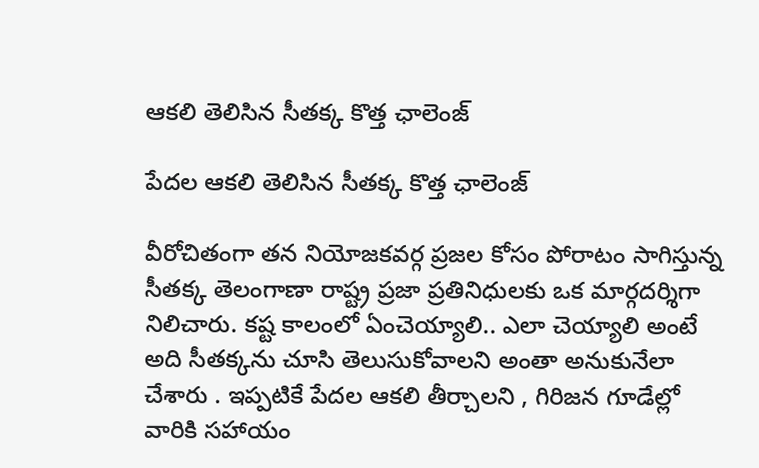ఆకలి తెలిసిన సీతక్క కొత్త ఛాలెంజ్

పేదల ఆకలి తెలిసిన సీతక్క కొత్త ఛాలెంజ్

వీరోచితంగా తన నియోజకవర్గ ప్రజల కోసం పోరాటం సాగిస్తున్న సీతక్క తెలంగాణా రాష్ట్ర ప్రజా ప్రతినిధులకు ఒక మార్గదర్శిగా నిలిచారు. కష్ట కాలంలో ఏంచెయ్యాలి.. ఎలా చెయ్యాలి అంటే అది సీతక్కను చూసి తెలుసుకోవాలని అంతా అనుకునేలా చేశారు . ఇప్పటికే పేదల ఆకలి తీర్చాలని , గిరిజన గూడేల్లో వారికి సహాయం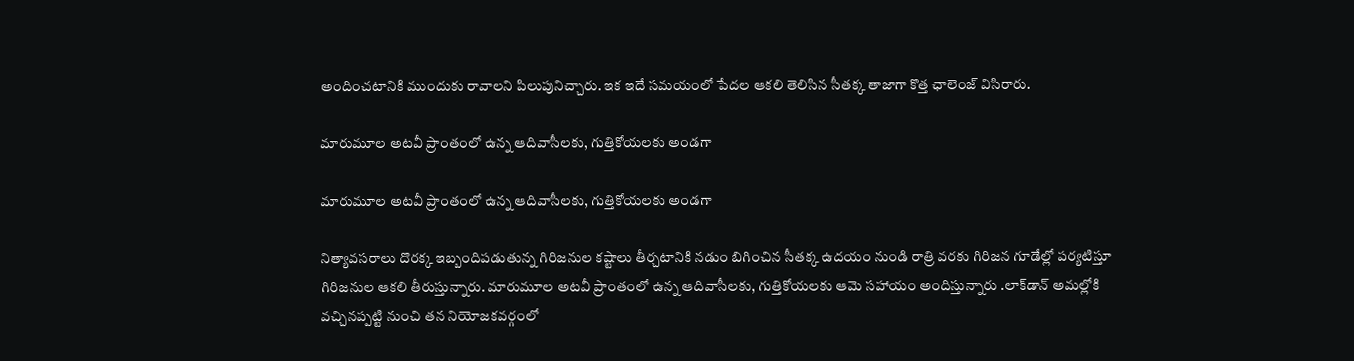అందించటానికి ముందుకు రావాలని పిలుపునిచ్చారు. ఇక ఇదే సమయంలో పేదల ఆకలి తెలిసిన సీతక్క తాజాగా కొత్త ఛాలెంజ్ విసిరారు.

మారుమూల అటవీ ప్రాంతంలో ఉన్న ఆదివాసీలకు, గుత్తికోయలకు అండగా

మారుమూల అటవీ ప్రాంతంలో ఉన్న ఆదివాసీలకు, గుత్తికోయలకు అండగా

నిత్యావసరాలు దొరక్క ఇబ్బందిపడుతున్న గిరిజనుల కష్టాలు తీర్చటానికి నడుం బిగించిన సీతక్క ఉదయం నుండి రాత్రి వరకు గిరిజన గూడేల్లో పర్యటిస్తూ గిరిజనుల ఆకలి తీరుస్తున్నారు. మారుమూల అటవీ ప్రాంతంలో ఉన్న ఆదివాసీలకు, గుత్తికోయలకు ఆమె సహాయం అందిస్తున్నారు .లాక్‌డాన్‌ అమల్లోకి వచ్చినప్పట్టి నుంచి తన నియోజకవర్గంలో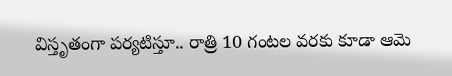విస్తృతంగా పర్యటిస్తూ.. రాత్రి 10 గంటల వరకు కూడా ఆమె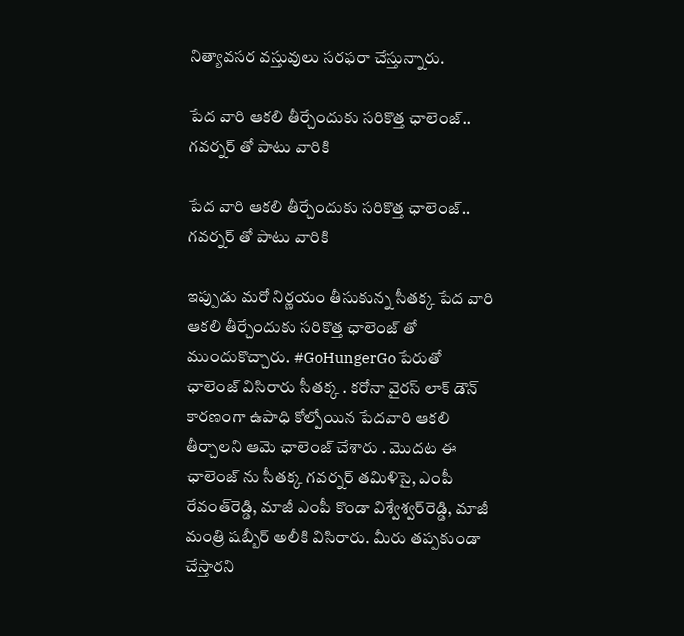నిత్యావసర వస్తువులు సరఫరా చేస్తున్నారు.

పేద వారి ఆకలి తీర్చేందుకు సరికొత్త ఛాలెంజ్.. గవర్నర్ తో పాటు వారికి

పేద వారి ఆకలి తీర్చేందుకు సరికొత్త ఛాలెంజ్.. గవర్నర్ తో పాటు వారికి

ఇప్పుడు మరో నిర్ణయం తీసుకున్న సీతక్క పేద వారి ఆకలి తీర్చేందుకు సరికొత్త ఛాలెంజ్ తో ముందుకొచ్చారు. #GoHungerGo పేరుతో ఛాలెంజ్ విసిరారు సీతక్క . కరోనా వైరస్ లాక్ డౌన్ కారణంగా ఉపాధి కోల్పోయిన పేదవారి ఆకలి తీర్చాలని ఆమె ఛాలెంజ్ చేశారు . మొదట ఈ ఛాలెంజ్ ను సీతక్క గవర్నర్‌ తమిళిసై, ఎంపీ రేవంత్‌రెడ్డి, మాజీ ఎంపీ కొండా విశ్వేశ్వర్‌రెడ్డి, మాజీ మంత్రి షబ్బీర్‌ అలీకి విసిరారు. మీరు తప్పకుండా చేస్తారని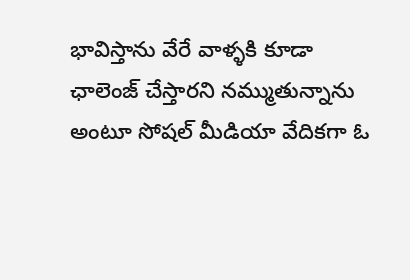భావిస్తాను వేరే వాళ్ళకి కూడా ఛాలెంజ్ చేస్తారని నమ్ముతున్నాను అంటూ సోషల్ మీడియా వేదికగా ఓ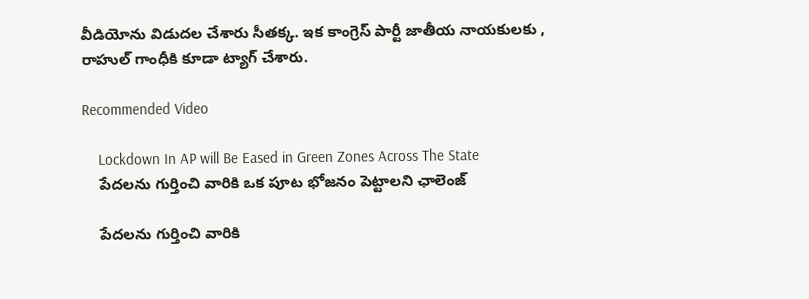వీడియోను విడుదల చేశారు సీతక్క. ఇక కాంగ్రెస్ పార్టీ జాతీయ నాయకులకు , రాహుల్ గాంధీకి కూడా ట్యాగ్ చేశారు.

Recommended Video

    Lockdown In AP will Be Eased in Green Zones Across The State
    పేదలను గుర్తించి వారికి ఒక పూట భోజనం పెట్టాలని ఛాలెంజ్

    పేదలను గుర్తించి వారికి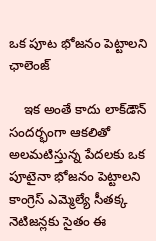ఒక పూట భోజనం పెట్టాలని ఛాలెంజ్

    ఇక అంతే కాదు లాక్‌డౌన్‌ సందర్భంగా ఆకలితో అలమటిస్తున్న పేదలకు ఒక పూటైనా భోజనం పెట్టాలని కాంగ్రెస్‌ ఎమ్మెల్యే సీతక్క నెటిజన్లకు సైతం ఈ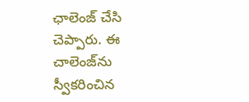ఛాలెంజ్ చేసి చెప్పారు. ఈ చాలెంజ్‌ను స్వీకరించిన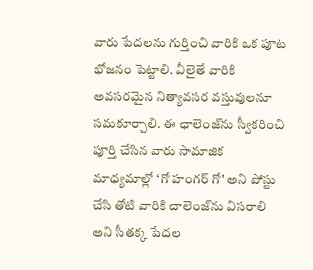వారు పేదలను గుర్తించి వారికి ఒక పూట భోజనం పెట్టాలి. వీలైతే వారికి అవసరమైన నిత్యావసర వస్తువులనూ సమకూర్చాలి. ఈ ఛాలెంజ్‌ను స్వీకరించి పూర్తి చేసిన వారు సామాజిక మాధ్యమాల్లో ‘గో హంగర్‌ గో' అని పోస్టు చేసి తోటి వారికి చాలెంజ్‌ను విసరాలి అని సీతక్క పేదల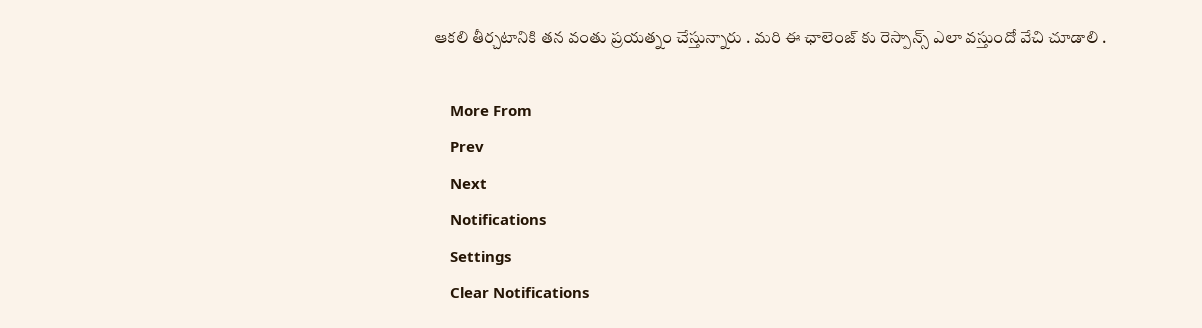ఆకలి తీర్చటానికి తన వంతు ప్రయత్నం చేస్తున్నారు . మరి ఈ ఛాలెంజ్ కు రెస్పాన్స్ ఎలా వస్తుందో వేచి చూడాలి .

    More From
    Prev
    Next
    Notifications
    Settings
    Clear Notifications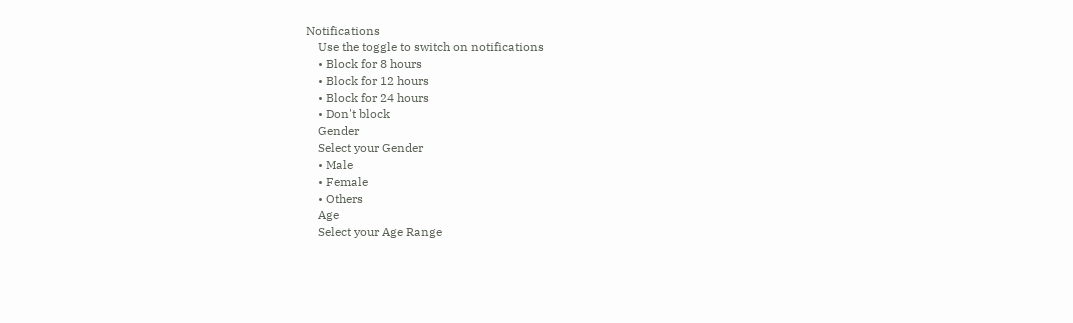Notifications
    Use the toggle to switch on notifications
    • Block for 8 hours
    • Block for 12 hours
    • Block for 24 hours
    • Don't block
    Gender
    Select your Gender
    • Male
    • Female
    • Others
    Age
    Select your Age Range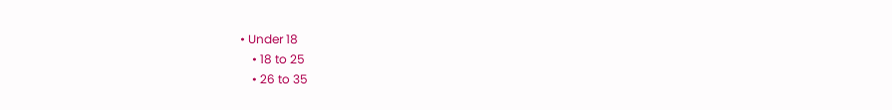• Under 18
    • 18 to 25
    • 26 to 35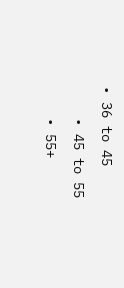• 36 to 45
    • 45 to 55
    • 55+